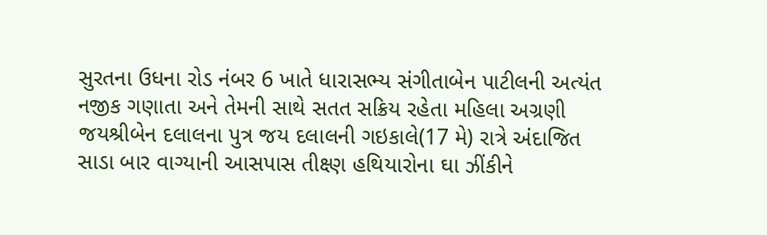સુરતના ઉધના રોડ નંબર 6 ખાતે ધારાસભ્ય સંગીતાબેન પાટીલની અત્યંત નજીક ગણાતા અને તેમની સાથે સતત સક્રિય રહેતા મહિલા અગ્રણી જયશ્રીબેન દલાલના પુત્ર જય દલાલની ગઇકાલે(17 મે) રાત્રે અંદાજિત સાડા બાર વાગ્યાની આસપાસ તીક્ષ્ણ હથિયારોના ઘા ઝીંકીને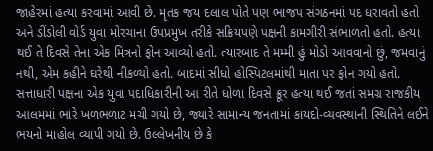જાહેરમાં હત્યા કરવામાં આવી છે. મૃતક જય દલાલ પોતે પણ ભાજપ સંગઠનમાં પદ ધરાવતો હતો અને ડીંડોલી વોર્ડ યુવા મોરચાના ઉપપ્રમુખ તરીકે સક્રિયપણે પક્ષની કામગીરી સંભાળતો હતો. હત્યા થઈ તે દિવસે તેના એક મિત્રનો ફોન આવ્યો હતો. ત્યારબાદ તે મમ્મી હું મોડો આવવાનો છું, જમવાનું નથી, એમ કહીને ઘરેથી નીકળ્યો હતો. બાદમાં સીધો હોસ્પિટલમાંથી માતા પર ફોન ગયો હતો. સત્તાધારી પક્ષના એક યુવા પદાધિકારીની આ રીતે ધોળા દિવસે ક્રૂર હત્યા થઈ જતાં સમગ્ર રાજકીય આલમમાં ભારે ખળભળાટ મચી ગયો છે, જ્યારે સામાન્ય જનતામાં કાયદો-વ્યવસ્થાની સ્થિતિને લઈને ભયનો માહોલ વ્યાપી ગયો છે. ઉલ્લેખનીય છે કે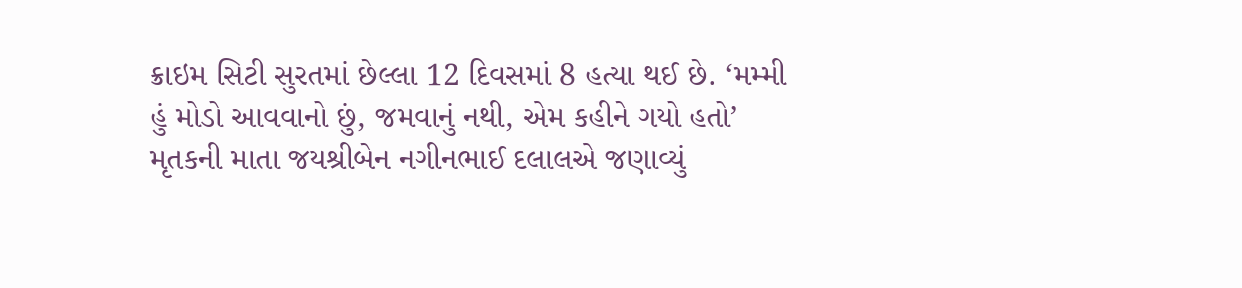ક્રાઇમ સિટી સુરતમાં છેલ્લા 12 દિવસમાં 8 હત્યા થઈ છે. ‘મમ્મી હું મોડો આવવાનો છું, જમવાનું નથી, એમ કહીને ગયો હતો’
મૃતકની માતા જયશ્રીબેન નગીનભાઈ દલાલએ જણાવ્યું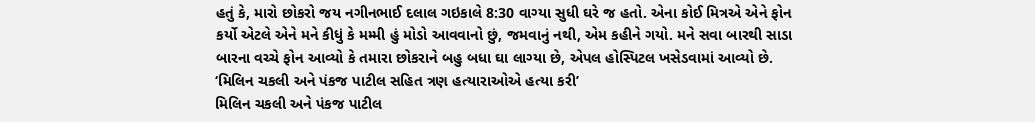હતું કે, મારો છોકરો જય નગીનભાઈ દલાલ ગઇકાલે 8:30 વાગ્યા સુધી ઘરે જ હતો. એના કોઈ મિત્રએ એને ફોન કર્યો એટલે એને મને કીધું કે મમ્મી હું મોડો આવવાનો છું, જમવાનું નથી, એમ કહીને ગયો. મને સવા બારથી સાડા બારના વચ્ચે ફોન આવ્યો કે તમારા છોકરાને બહુ બધા ઘા લાગ્યા છે, એપલ હોસ્પિટલ ખસેડવામાં આવ્યો છે. ‘મિલિન ચકલી અને પંકજ પાટીલ સહિત ત્રણ હત્યારાઓએ હત્યા કરી’
મિલિન ચકલી અને પંકજ પાટીલ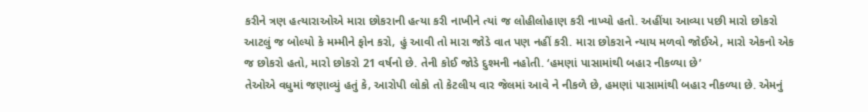કરીને ત્રણ હત્યારાઓએ મારા છોકરાની હત્યા કરી નાખીને ત્યાં જ લોહીલોહાણ કરી નાખ્યો હતો. અહીંયા આવ્યા પછી મારો છોકરો આટલું જ બોલ્યો કે મમ્મીને ફોન કરો, હું આવી તો મારા જોડે વાત પણ નહીં કરી. મારા છોકરાને ન્યાય મળવો જોઈએ, મારો એકનો એક જ છોકરો હતો, મારો છોકરો 21 વર્ષનો છે. તેની કોઈ જોડે દુશ્મની નહોતી. ‘હમણાં પાસામાંથી બહાર નીકળ્યા છે’
તેઓએ વધુમાં જણાવ્યું હતું કે, આરોપી લોકો તો કેટલીય વાર જેલમાં આવે ને નીકળે છે, હમણાં પાસામાંથી બહાર નીકળ્યા છે. એમનું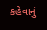કહેવાનું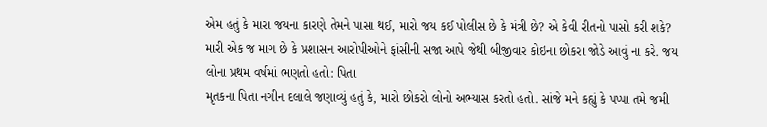એમ હતું કે મારા જયના કારણે તેમને પાસા થઈ, મારો જય કઈ પોલીસ છે કે મંત્રી છે? એ કેવી રીતનો પાસો કરી શકે? મારી એક જ માગ છે કે પ્રશાસન આરોપીઓને ફાંસીની સજા આપે જેથી બીજીવાર કોઇના છોકરા જોડે આવું ના કરે. જય લોના પ્રથમ વર્ષમાં ભણતો હતો: પિતા
મૃતકના પિતા નગીન દલાલે જણાવ્યું હતું કે, મારો છોકરો લોનો અભ્યાસ કરતો હતો. સાંજે મને કહ્યું કે પપ્પા તમે જમી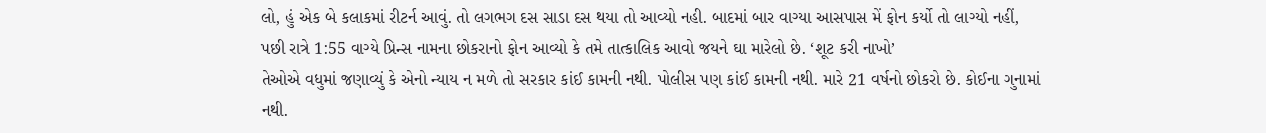લો, હું એક બે કલાકમાં રીટર્ન આવું. તો લગભગ દસ સાડા દસ થયા તો આવ્યો નહી. બાદમાં બાર વાગ્યા આસપાસ મેં ફોન કર્યો તો લાગ્યો નહીં, પછી રાત્રે 1:55 વાગ્યે પ્રિન્સ નામના છોકરાનો ફોન આવ્યો કે તમે તાત્કાલિક આવો જયને ઘા મારેલો છે. ‘શૂટ કરી નાખો’
તેઓએ વધુમાં જણાવ્યું કે એનો ન્યાય ન મળે તો સરકાર કાંઈ કામની નથી. પોલીસ પણ કાંઈ કામની નથી. મારે 21 વર્ષનો છોકરો છે. કોઈના ગુનામાં નથી.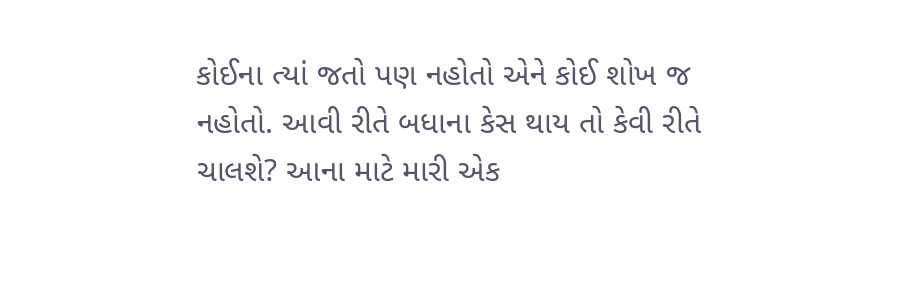કોઈના ત્યાં જતો પણ નહોતો એને કોઈ શોખ જ નહોતો. આવી રીતે બધાના કેસ થાય તો કેવી રીતે ચાલશે? આના માટે મારી એક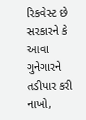રિકવેસ્ટ છે સરકારને કે આવા ગુનેગારને તડીપાર કરી નાખો,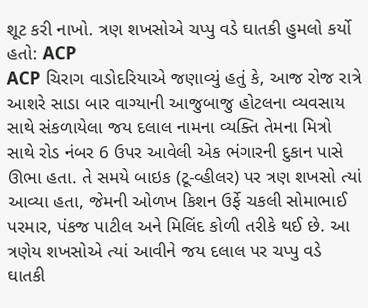શૂટ કરી નાખો. ત્રણ શખસોએ ચપ્પુ વડે ઘાતકી હુમલો કર્યો હતો: ACP
ACP ચિરાગ વાડોદરિયાએ જણાવ્યું હતું કે, આજ રોજ રાત્રે આશરે સાડા બાર વાગ્યાની આજુબાજુ હોટલના વ્યવસાય સાથે સંકળાયેલા જય દલાલ નામના વ્યક્તિ તેમના મિત્રો સાથે રોડ નંબર 6 ઉપર આવેલી એક ભંગારની દુકાન પાસે ઊભા હતા. તે સમયે બાઇક (ટૂ-વ્હીલર) પર ત્રણ શખસો ત્યાં આવ્યા હતા, જેમની ઓળખ કિશન ઉર્ફે ચકલી સોમાભાઈ પરમાર, પંકજ પાટીલ અને મિલિંદ કોળી તરીકે થઈ છે. આ ત્રણેય શખસોએ ત્યાં આવીને જય દલાલ પર ચપ્પુ વડે ઘાતકી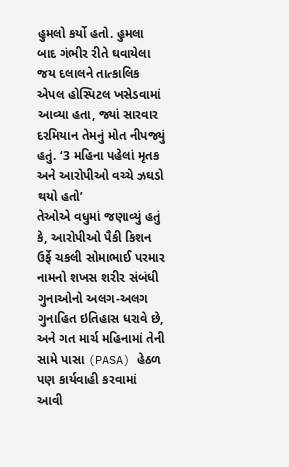હુમલો કર્યો હતો. હુમલા બાદ ગંભીર રીતે ઘવાયેલા જય દલાલને તાત્કાલિક એપલ હોસ્પિટલ ખસેડવામાં આવ્યા હતા, જ્યાં સારવાર દરમિયાન તેમનું મોત નીપજ્યું હતું. ‘3 મહિના પહેલાં મૃતક અને આરોપીઓ વચ્ચે ઝઘડો થયો હતો’
તેઓએ વધુમાં જણાવ્યું હતું કે, આરોપીઓ પૈકી કિશન ઉર્ફે ચકલી સોમાભાઈ પરમાર નામનો શખસ શરીર સંબંધી ગુનાઓનો અલગ-અલગ ગુનાહિત ઇતિહાસ ધરાવે છે, અને ગત માર્ચ મહિનામાં તેની સામે પાસા (PASA) હેઠળ પણ કાર્યવાહી કરવામાં આવી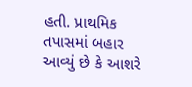હતી. પ્રાથમિક તપાસમાં બહાર આવ્યું છે કે આશરે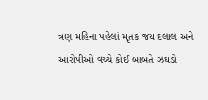ત્રણ મહિના પહેલાં મૃતક જય દલાલ અને આરોપીઓ વચ્ચે કોઈ બાબતે ઝઘડો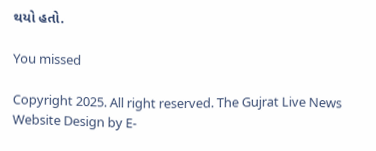થયો હતો.

You missed

Copyright 2025. All right reserved. The Gujrat Live News Website Design by E-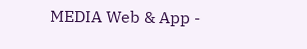MEDIA Web & App -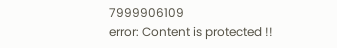7999906109
error: Content is protected !!